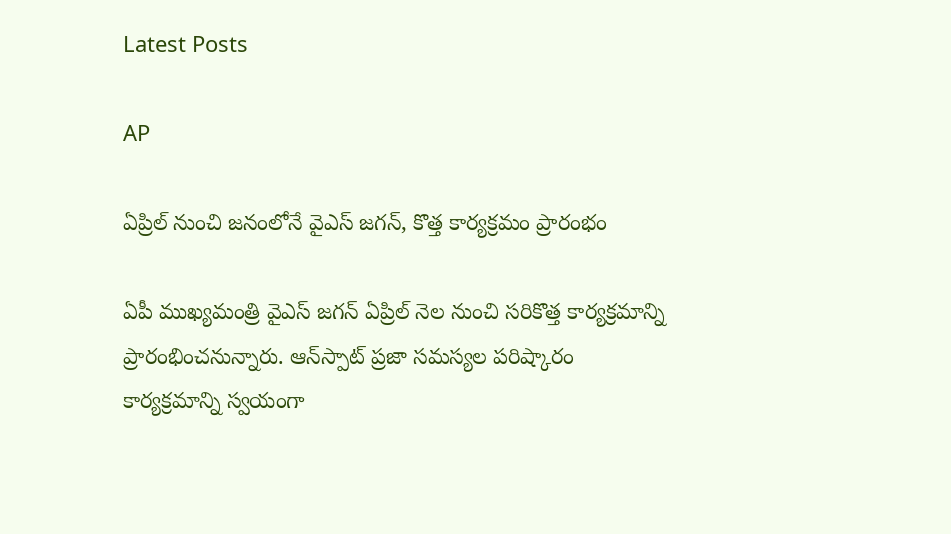Latest Posts

AP

ఏప్రిల్ నుంచి జనంలోనే వైఎస్ జగన్, కొత్త కార్యక్రమం ప్రారంభం

ఏపీ ముఖ్యమంత్రి వైఎస్ జగన్ ఏప్రిల్ నెల నుంచి సరికొత్త కార్యక్రమాన్ని ప్రారంభించనున్నారు. ఆన్‌స్పాట్ ప్రజా సమస్యల పరిష్కారం కార్యక్రమాన్ని స్వయంగా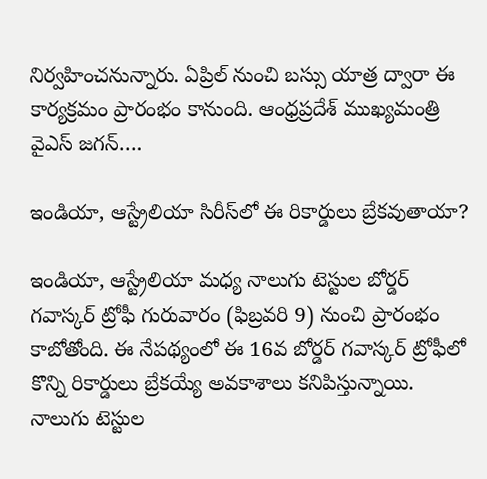నిర్వహించనున్నారు. ఏప్రిల్ నుంచి బస్సు యాత్ర ద్వారా ఈ కార్యక్రమం ప్రారంభం కానుంది. ఆంధ్రప్రదేశ్ ముఖ్యమంత్రి వైఎస్ జగన్….

ఇండియా, ఆస్ట్రేలియా సిరీస్‌లో ఈ రికార్డులు బ్రేకవుతాయా?

ఇండియా, ఆస్ట్రేలియా మధ్య నాలుగు టెస్టుల బోర్డర్ గవాస్కర్ ట్రోఫీ గురువారం (ఫిబ్రవరి 9) నుంచి ప్రారంభం కాబోతోంది. ఈ నేపథ్యంలో ఈ 16వ బోర్డర్ గవాస్కర్ ట్రోఫీలో కొన్ని రికార్డులు బ్రేకయ్యే అవకాశాలు కనిపిస్తున్నాయి. నాలుగు టెస్టుల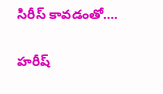సిరీస్ కావడంతో….

హరీష్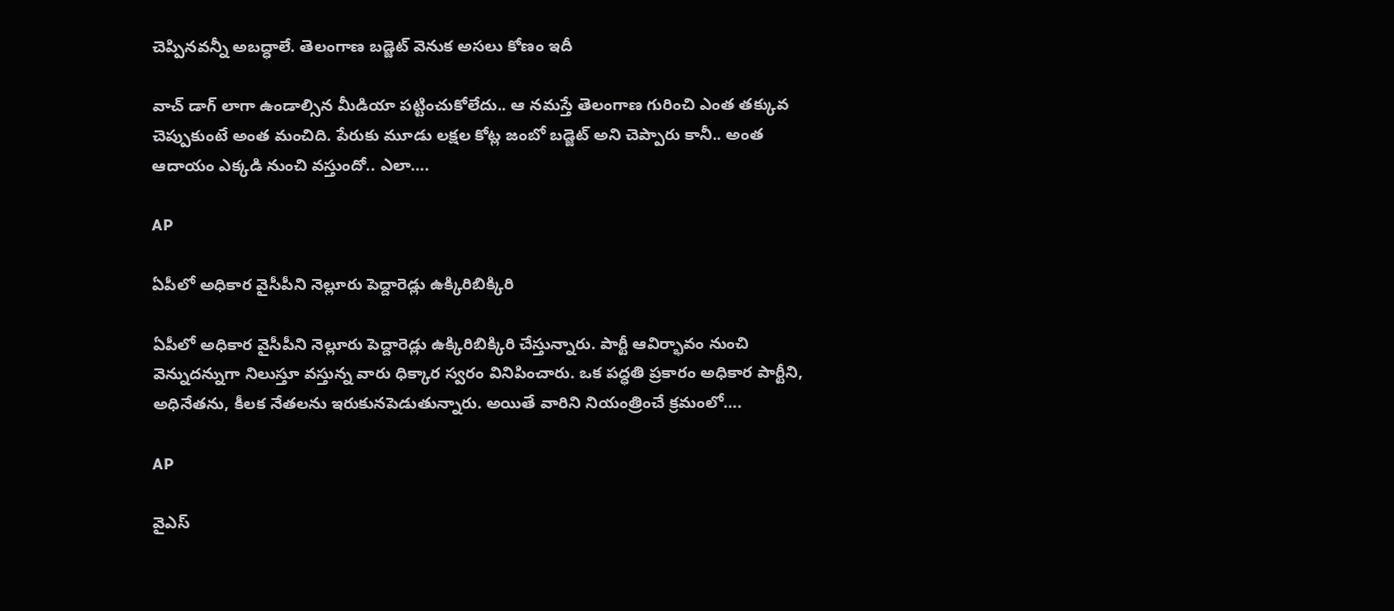చెప్పినవన్నీ అబద్ధాలే. తెలంగాణ బడ్జెట్ వెనుక అసలు కోణం ఇదీ

వాచ్ డాగ్ లాగా ఉండాల్సిన మీడియా పట్టించుకోలేదు.. ఆ నమస్తే తెలంగాణ గురించి ఎంత తక్కువ చెప్పుకుంటే అంత మంచిది. పేరుకు మూడు లక్షల కోట్ల జంబో బడ్జెట్ అని చెప్పారు కానీ.. అంత ఆదాయం ఎక్కడి నుంచి వస్తుందో.. ఎలా….

AP

ఏపీలో అధికార వైసీపీని నెల్లూరు పెద్దారెడ్లు ఉక్కిరిబిక్కిరి

ఏపీలో అధికార వైసీపీని నెల్లూరు పెద్దారెడ్లు ఉక్కిరిబిక్కిరి చేస్తున్నారు. పార్టీ ఆవిర్భావం నుంచి వెన్నుదన్నుగా నిలుస్తూ వస్తున్న వారు ధిక్కార స్వరం వినిపించారు. ఒక పద్ధతి ప్రకారం అధికార పార్టీని, అధినేతను, కీలక నేతలను ఇరుకునపెడుతున్నారు. అయితే వారిని నియంత్రించే క్రమంలో….

AP

వైఎస్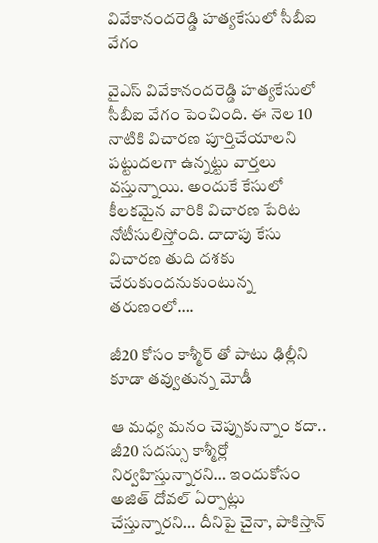వివేకానందరెడ్డి హత్యకేసులో సీబీఐ వేగం

వైఎస్ వివేకానందరెడ్డి హత్యకేసులో సీబీఐ వేగం పెంచింది. ఈ నెల 10 నాటికి విచారణ పూర్తిచేయాలని పట్టుదలగా ఉన్నట్టు వార్తలు వస్తున్నాయి. అందుకే కేసులో కీలకమైన వారికి విచారణ పేరిట నోటీసులిస్తోంది. దాదాపు కేసు విచారణ తుది దశకు చేరుకుందనుకుంటున్న తరుణంలో….

జీ20 కోసం కాశ్మీర్ తో పాటు ఢిల్లీని కూడా తవ్వుతున్న మోడీ

ఆ మధ్య మనం చెప్పుకున్నాం కదా.. జీ20 సదస్సు కాశ్మీర్లో నిర్వహిస్తున్నారని… ఇందుకోసం అజిత్ దోవల్ ఏర్పాట్లు చేస్తున్నారని… దీనిపై చైనా, పాకిస్తాన్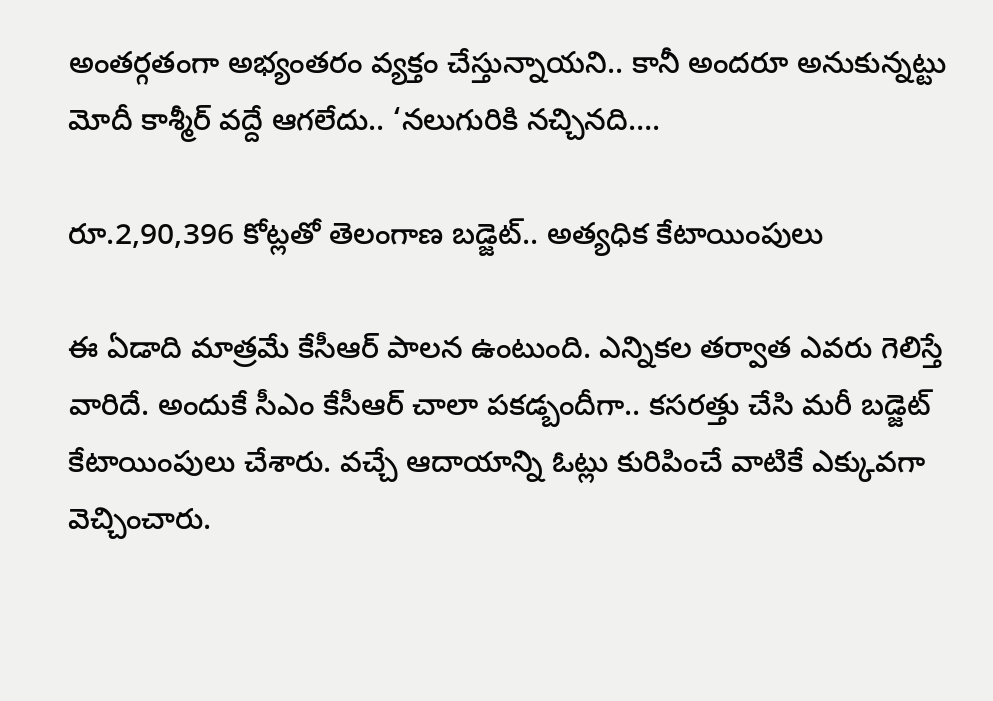అంతర్గతంగా అభ్యంతరం వ్యక్తం చేస్తున్నాయని.. కానీ అందరూ అనుకున్నట్టు మోదీ కాశ్మీర్ వద్దే ఆగలేదు.. ‘నలుగురికి నచ్చినది….

రూ.2,90,396 కోట్లతో తెలంగాణ బడ్జెట్.. అత్యధిక కేటాయింపులు

ఈ ఏడాది మాత్రమే కేసీఆర్ పాలన ఉంటుంది. ఎన్నికల తర్వాత ఎవరు గెలిస్తే వారిదే. అందుకే సీఎం కేసీఆర్ చాలా పకడ్బందీగా.. కసరత్తు చేసి మరీ బడ్జెట్ కేటాయింపులు చేశారు. వచ్చే ఆదాయాన్ని ఓట్లు కురిపించే వాటికే ఎక్కువగా వెచ్చించారు.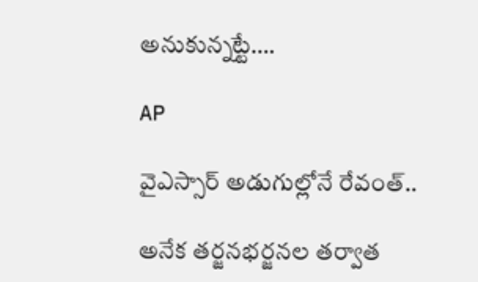అనుకున్నట్టే….

AP

వైఎస్సార్‌ అడుగుల్లోనే రేవంత్‌..

అనేక తర్జనభర్జనల తర్వాత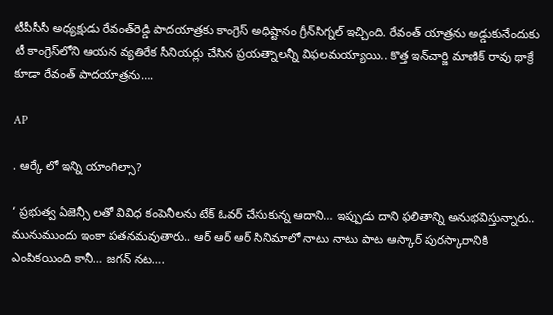టీపీసీసీ అధ్యక్షుడు రేవంత్‌రెడ్డి పాదయాత్రకు కాంగ్రెస్‌ అధిష్టానం గ్రీన్‌సిగ్నల్‌ ఇచ్చింది. రేవంత్‌ యాత్రను అడ్డుకునేందుకు టీ కాంగ్రెస్‌లోని ఆయన వ్యతిరేక సీనియర్లు చేసిన ప్రయత్నాలన్నీ విఫలమయ్యాయి.. కొత్త ఇన్‌చార్జి మాణిక్‌ రావు థాక్రే కూడా రేవంత్‌ పాదయాత్రను….

AP

. ఆర్కే లో ఇన్ని యాంగిల్సా?

‘ ప్రభుత్వ ఏజెన్సీ లతో వివిధ కంపెనీలను టేక్ ఓవర్ చేసుకున్న ఆదాని… ఇప్పుడు దాని ఫలితాన్ని అనుభవిస్తున్నారు.. మునుముందు ఇంకా పతనమవుతారు.. ఆర్ ఆర్ ఆర్ సినిమాలో నాటు నాటు పాట ఆస్కార్ పురస్కారానికి ఎంపికయింది కానీ… జగన్ నట….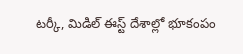టర్కీ, మిడిల్ ఈస్ట్ దేశాల్లో భూకంపం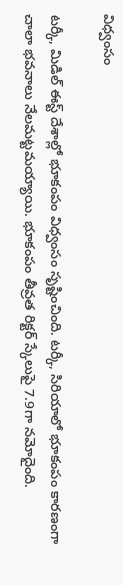విధ్వంసం

టర్కీ, మిడిల్ ఈస్ట్ దేశాల్లో భూకంపం విధ్వంసం సృష్టించింది. టర్కీ, సిరియాలో భూకంపం కారణంగా చాలా భవనాలు నేలమట్టమయ్యాయి. భూకంపం తీవ్రత రిక్టర్ స్కేలుపై 7.9గా నమోదైంది.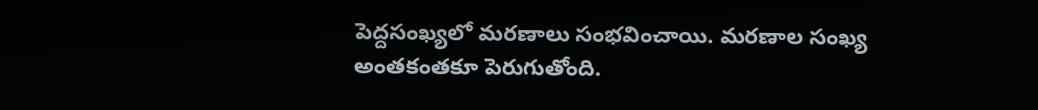పెద్దసంఖ్యలో మరణాలు సంభవించాయి. మరణాల సంఖ్య అంతకంతకూ పెరుగుతోంది.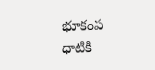భూకంప ధాటికి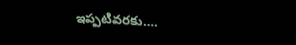ఇప్పటివరకు….